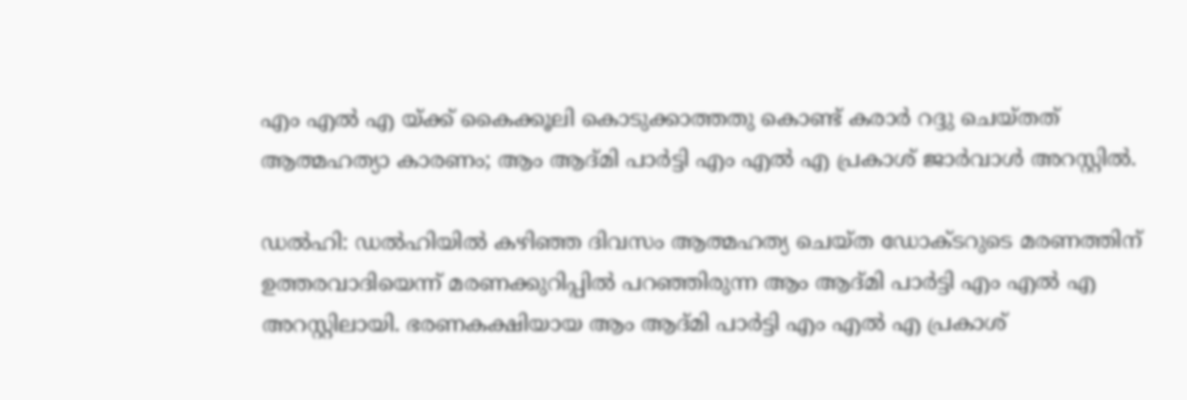എം എല്‍ എ യ്ക്ക് കൈക്കൂലി കൊടുക്കാത്തതു കൊണ്ട് കരാര്‍ റദ്ദു ചെയ്തത് ആത്മഹത്യാ കാരണം; ആം ആദ്മി പാര്‍ട്ടി എം എല്‍ എ പ്രകാശ് ജാര്‍വാള്‍ അറസ്റ്റില്‍.

ഡല്‍ഹി: ഡല്‍ഹിയില്‍ കഴിഞ്ഞ ദിവസം ആത്മഹത്യ ചെയ്ത ഡോക്ടറുടെ മരണത്തിന് ഉത്തരവാദിയെന്ന് മരണക്കുറിപ്പില്‍ പറഞ്ഞിരുന്ന ആം ആദ്മി പാര്‍ട്ടി എം എല്‍ എ അറസ്റ്റിലായി. ഭരണകക്ഷിയായ ആം ആദ്മി പാര്‍ട്ടി എം എല്‍ എ പ്രകാശ്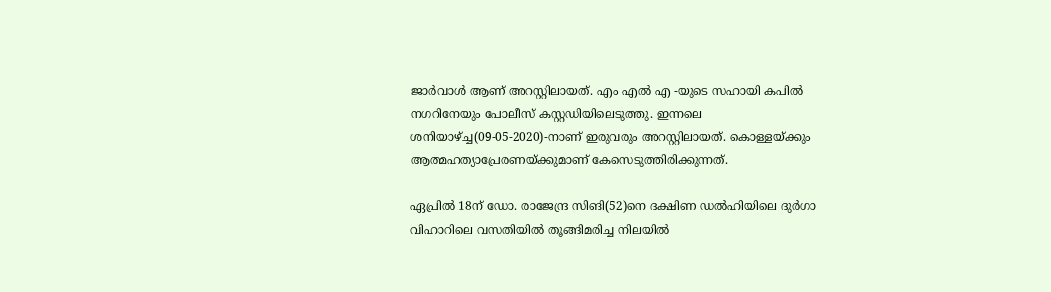ജാര്‍വാള്‍ ആണ് അറസ്റ്റിലായത്. എം എല്‍ എ -യുടെ സഹായി കപില്‍ നഗറിനേയും പോലീസ് കസ്റ്റഡിയിലെടുത്തു. ഇന്നലെ ശനിയാഴ്ച്ച(09-05-2020)-നാണ് ഇരുവരും അറസ്റ്റിലായത്. കൊള്ളയ്ക്കും ആത്മഹത്യാപ്രേരണയ്ക്കുമാണ് കേസെടുത്തിരിക്കുന്നത്.

ഏപ്രില്‍ 18ന് ഡോ. രാജേന്ദ്ര സിങി(52)നെ ദക്ഷിണ ഡല്‍ഹിയിലെ ദുര്‍ഗാ വിഹാറിലെ വസതിയില്‍ തൂങ്ങിമരിച്ച നിലയില്‍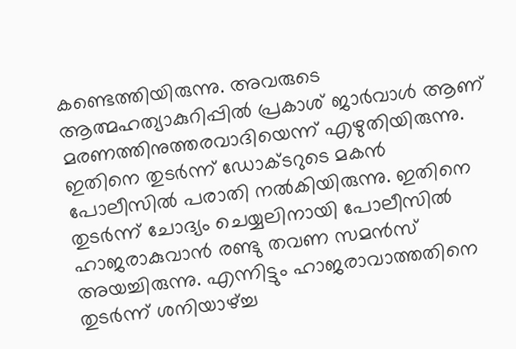കണ്ടെത്തിയിരുന്നു. അവരുടെ ആത്മഹത്യാകുറിപ്പില്‍ പ്രകാശ് ജാര്‍വാള്‍ ആണ് മരണത്തിനുത്തരവാദിയെന്ന് എഴുതിയിരുന്നു. ഇതിനെ തുടര്‍ന്ന് ഡോക്ടറുടെ മകന്‍ പോലീസില്‍ പരാതി നല്‍കിയിരുന്നു. ഇതിനെ തുടര്‍ന്ന് ചോദ്യം ചെയ്യലിനായി പോലീസില്‍ ഹാജരാകുവാന്‍ രണ്ടു തവണ സമന്‍സ് അയച്ചിരുന്നു. എന്നിട്ടും ഹാജരാവാത്തതിനെ തുടര്‍ന്ന് ശനിയാഴ്ച്ച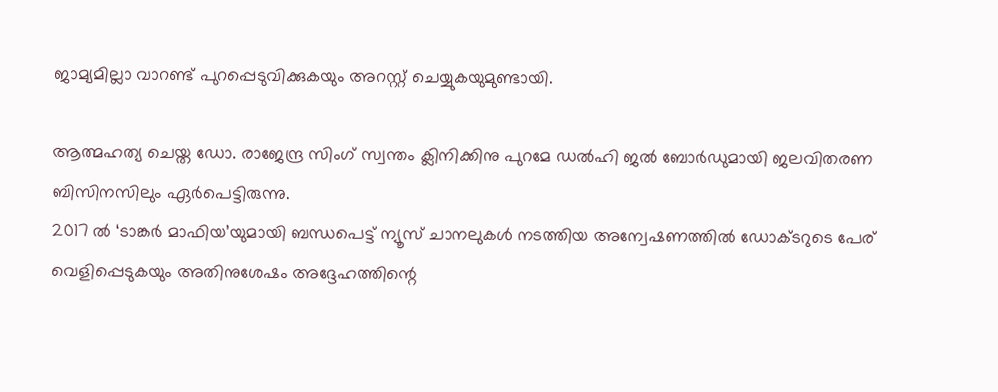ജാമ്യമില്ലാ വാറണ്ട് പുറപ്പെടുവിക്കുകയും അറസ്റ്റ് ചെയ്യുകയുമുണ്ടായി.

ആത്മഹത്യ ചെയ്ത ഡോ. രാജേന്ദ്ര സിംഗ് സ്വന്തം ക്ലിനിക്കിനു പുറമേ ഡല്‍ഹി ജല്‍ ബോര്‍ഡുമായി ജലവിതരണ ബിസിനസിലും ഏര്‍പെട്ടിരുന്നു.
2017 ല്‍ ‘ടാങ്കര്‍ മാഫിയ’യുമായി ബന്ധപെട്ട് ന്യൂസ് ചാനലുകള്‍ നടത്തിയ അന്വേഷണത്തില്‍ ഡോക്ടറുടെ പേര് വെളിപ്പെടുകയും അതിനുശേഷം അദ്ദേഹത്തിന്റെ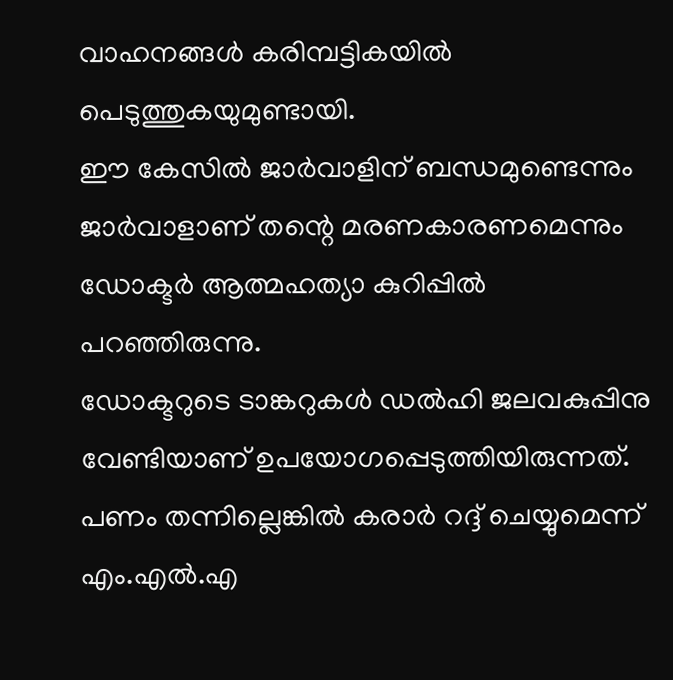വാഹനങ്ങള്‍ കരിമ്പട്ടികയില്‍ പെടുത്തുകയുമുണ്ടായി.
ഈ കേസില്‍ ജാര്‍വാളിന് ബന്ധമുണ്ടെന്നും ജാര്‍വാളാണ് തന്റെ മരണകാരണമെന്നും ഡോക്ടര്‍ ആത്മഹത്യാ കുറിപ്പില്‍ പറഞ്ഞിരുന്നു.
ഡോക്ടറുടെ ടാങ്കറുകള്‍ ഡല്‍ഹി ജലവകുപ്പിനു വേണ്ടിയാണ് ഉപയോഗപ്പെടുത്തിയിരുന്നത്. പണം തന്നില്ലെങ്കില്‍ കരാര്‍ റദ്ദ് ചെയ്യുമെന്ന് എം.എല്‍.എ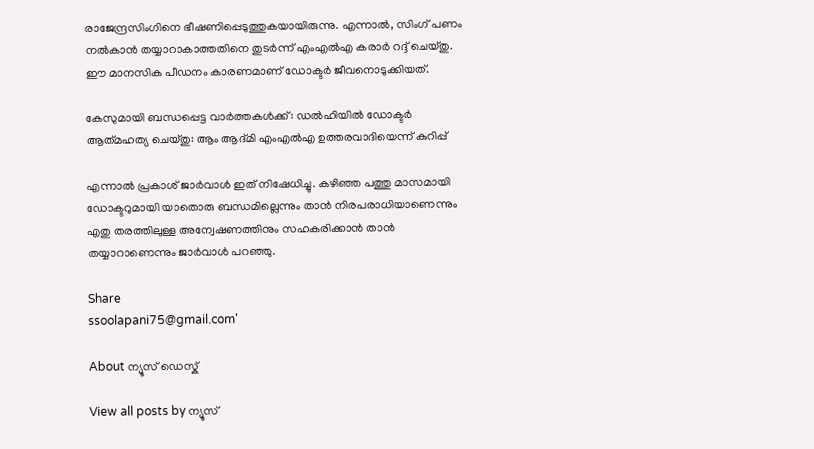രാജേന്ദ്രസിംഗിനെ ഭീഷണിപ്പെടുത്തുകയായിരുന്നു. എന്നാല്‍, സിംഗ് പണം നല്‍കാന്‍ തയ്യാറാകാത്തതിനെ തുടര്‍ന്ന് എംഎല്‍എ കരാര്‍ റദ്ദ് ചെയ്തു. ഈ മാനസിക പീഡനം കാരണമാണ് ഡോക്ടര്‍ ജീവനൊടുക്കിയത്.

കേസുമായി ബന്ധപ്പെട്ട വാര്‍ത്തകള്‍ക്ക്‌: ഡൽഹിയിൽ ഡോക്ടർ ആത്‍മഹത്യ ചെയ്തു: ആം ആദ്മി എംഎൽഎ ഉത്തരവാദിയെന്ന് കുറിപ്പ്

എന്നാല്‍ പ്രകാശ് ജാര്‍വാള്‍ ഇത് നിഷേധിച്ചു. കഴിഞ്ഞ പത്തു മാസമായി ഡോക്ടറുമായി യാതൊരു ബന്ധമില്ലെന്നും താന്‍ നിരപരാധിയാണെന്നും എതു തരത്തിലുള്ള അന്വേഷണത്തിനും സഹകരിക്കാന്‍ താന്‍ തയ്യാറാണെന്നും ജാര്‍വാള്‍ പറഞ്ഞു.

Share
ssoolapani75@gmail.com'

About ന്യൂസ് ഡെസ്ക്

View all posts by ന്യൂസ്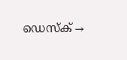ഡെസ്ക് →